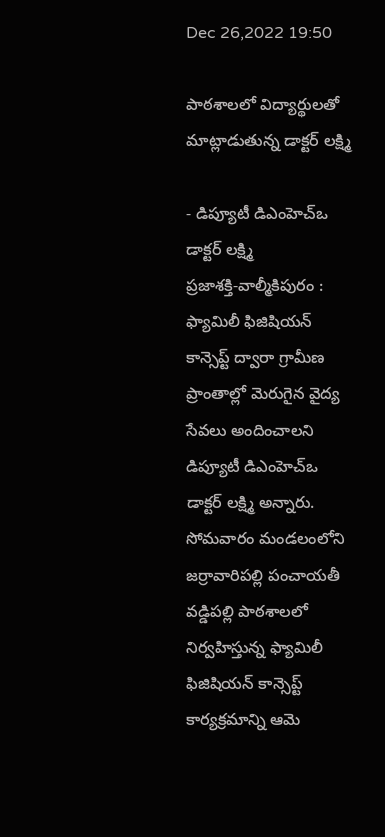Dec 26,2022 19:50

పాఠశాలలో విద్యార్థులతో మాట్లాడుతున్న డాక్టర్‌ లక్ష్మి

- డిప్యూటీ డిఎంహెచ్‌ఒ డాక్టర్‌ లక్ష్మి
ప్రజాశక్తి-వాల్మీకిపురం : ఫ్యామిలీ ఫిజిషియన్‌ కాన్సెప్ట్‌ ద్వారా గ్రామీణ ప్రాంతాల్లో మెరుగైన వైద్య సేవలు అందించాలని డిప్యూటీ డిఎంహెచ్‌ఒ డాక్టర్‌ లక్ష్మి అన్నారు. సోమవారం మండలంలోని జర్రావారిపల్లి పంచాయతీ వడ్డిపల్లి పాఠశాలలో నిర్వహిస్తున్న ఫ్యామిలీ ఫిజిషియన్‌ కాన్సెప్ట్‌ కార్యక్రమాన్ని ఆమె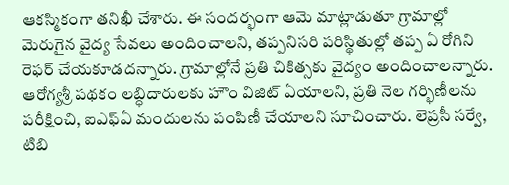ఆకస్మికంగా తనిఖీ చేశారు. ఈ సందర్భంగా ఆమె మాట్లాడుతూ గ్రామాల్లో మెరుగైన వైద్య సేవలు అందించాలని, తప్పనిసరి పరిస్థితుల్లో తప్ప ఏ రోగిని రెఫర్‌ చేయకూడదన్నారు. గ్రామాల్లోనే ప్రతి చికిత్సకు వైద్యం అందించాలన్నారు. ఆరోగ్యశ్రీ పథకం లబ్ధిదారులకు హౌం విజిట్‌ ఏయాలని, ప్రతి నెల గర్భిణీలను పరీక్షించి, ఐఎఫ్‌ఏ మందులను పంపిణీ చేయాలని సూచించారు. లెప్రసీ సర్వే, టిబి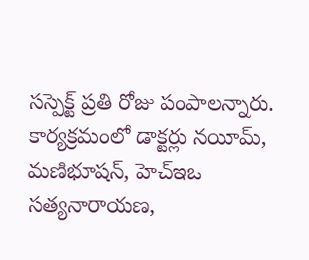సస్పెక్ట్‌ ప్రతి రోజు పంపాలన్నారు. కార్యక్రమంలో డాక్టర్లు నయీమ్‌, మణిభూషన్‌, హెచ్‌ఇఒ సత్యనారాయణ,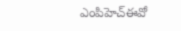ఎంపిహెచ్‌ఈవో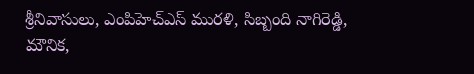శ్రీనివాసులు, ఎంపిహెచ్‌ఎస్‌ మురళి, సిబ్బంది నాగిరెడ్డి, మౌనిక,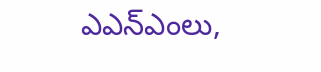ఎఎన్‌ఎంలు,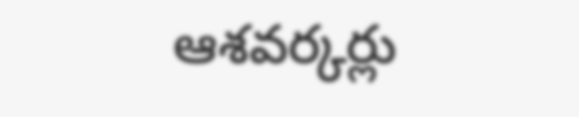ఆశవర్కర్లు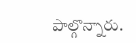పాల్గొన్నారు.